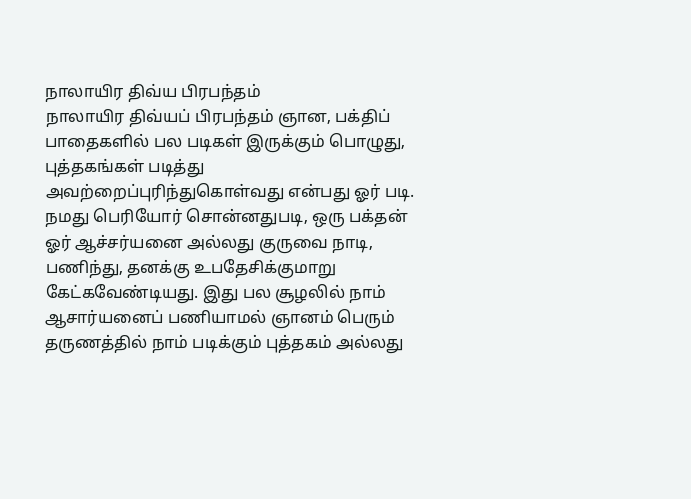நாலாயிர திவ்ய பிரபந்தம்
நாலாயிர திவ்யப் பிரபந்தம் ஞான, பக்திப் பாதைகளில் பல படிகள் இருக்கும் பொழுது, புத்தகங்கள் படித்து அவற்றைப்புரிந்துகொள்வது என்பது ஓர் படி. நமது பெரியோர் சொன்னதுபடி, ஒரு பக்தன் ஓர் ஆச்சர்யனை அல்லது குருவை நாடி, பணிந்து, தனக்கு உபதேசிக்குமாறு கேட்கவேண்டியது. இது பல சூழலில் நாம் ஆசார்யனைப் பணியாமல் ஞானம் பெரும் தருணத்தில் நாம் படிக்கும் புத்தகம் அல்லது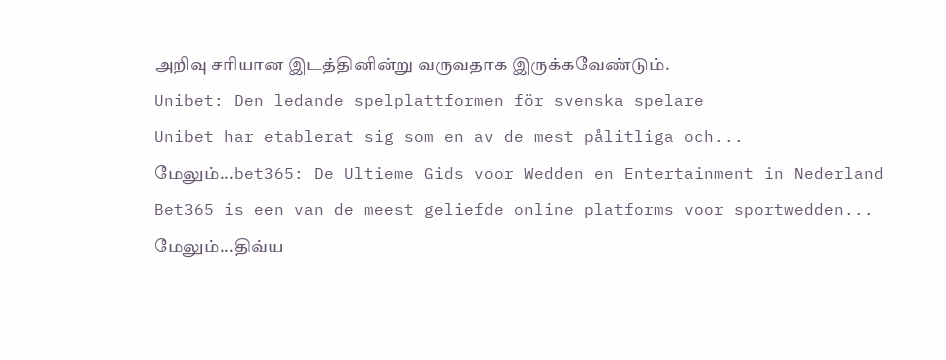அறிவு சரியான இடத்தினின்று வருவதாக இருக்கவேண்டும்.
Unibet: Den ledande spelplattformen för svenska spelare
Unibet har etablerat sig som en av de mest pålitliga och...
மேலும்...bet365: De Ultieme Gids voor Wedden en Entertainment in Nederland
Bet365 is een van de meest geliefde online platforms voor sportwedden...
மேலும்...திவ்ய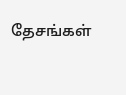தேசங்கள்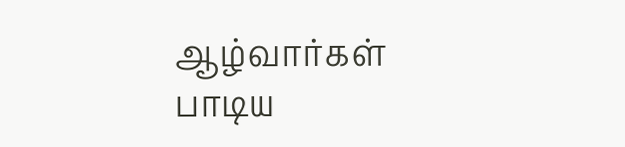ஆழ்வார்கள் பாடிய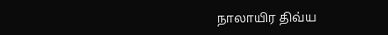நாலாயிர திவ்ய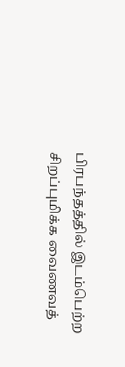பிரபந்தத்தில் இடம்பெற்ற சிறப்புமிக்க வைணவத்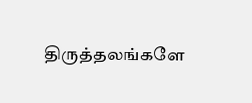திருத்தலங்களே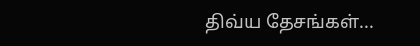திவ்ய தேசங்கள்...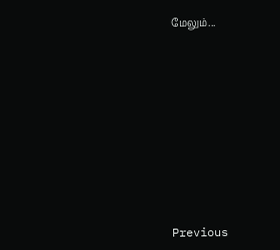மேலும்...












Previous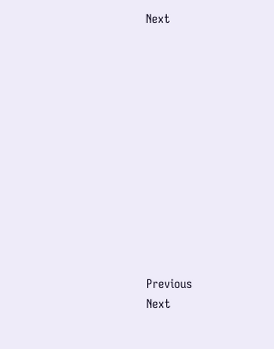Next












Previous
Next